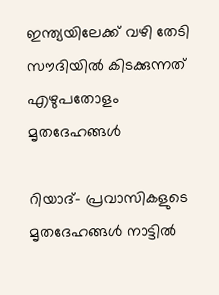ഇന്ത്യയിലേക്ക് വഴി തേടി സൗദിയില്‍ കിടക്കുന്നത് എഴുപതോളം മൃതദേഹങ്ങള്‍

റിയാദ്- പ്രവാസികളുടെ മൃതദേഹങ്ങള്‍ നാട്ടില്‍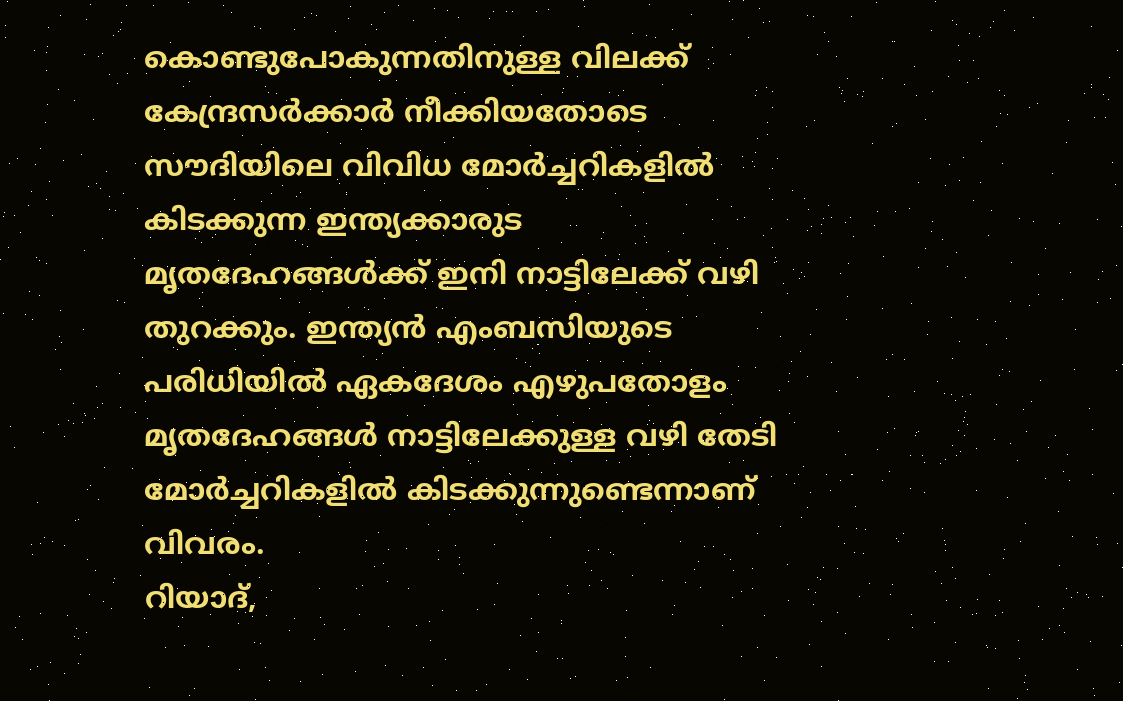കൊണ്ടുപോകുന്നതിനുള്ള വിലക്ക് കേന്ദ്രസര്‍ക്കാര്‍ നീക്കിയതോടെ സൗദിയിലെ വിവിധ മോര്‍ച്ചറികളില്‍ കിടക്കുന്ന ഇന്ത്യക്കാരുട മൃതദേഹങ്ങള്‍ക്ക് ഇനി നാട്ടിലേക്ക് വഴി തുറക്കും. ഇന്ത്യന്‍ എംബസിയുടെ പരിധിയില്‍ ഏകദേശം എഴുപതോളം മൃതദേഹങ്ങള്‍ നാട്ടിലേക്കുള്ള വഴി തേടി മോര്‍ച്ചറികളില്‍ കിടക്കുന്നുണ്ടെന്നാണ് വിവരം.
റിയാദ്,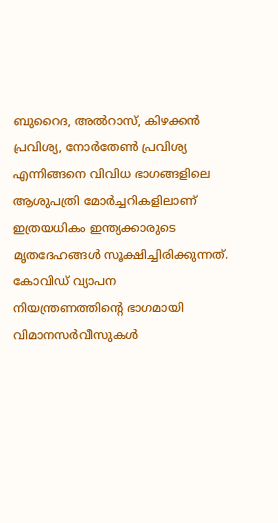ബുറൈദ, അല്‍റാസ്, കിഴക്കന്‍ പ്രവിശ്യ, നോര്‍തേണ്‍ പ്രവിശ്യ എന്നിങ്ങനെ വിവിധ ഭാഗങ്ങളിലെ ആശുപത്രി മോര്‍ച്ചറികളിലാണ് ഇത്രയധികം ഇന്ത്യക്കാരുടെ മൃതദേഹങ്ങള്‍ സൂക്ഷിച്ചിരിക്കുന്നത്. കോവിഡ് വ്യാപന നിയന്ത്രണത്തിന്റെ ഭാഗമായി വിമാനസര്‍വീസുകള്‍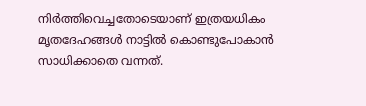നിര്‍ത്തിവെച്ചതോടെയാണ് ഇത്രയധികം മൃതദേഹങ്ങള്‍ നാട്ടില്‍ കൊണ്ടുപോകാന്‍ സാധിക്കാതെ വന്നത്.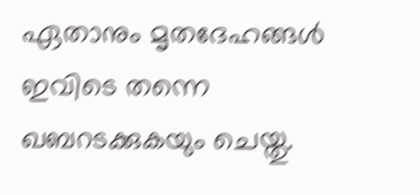ഏതാനും മൃതദേഹങ്ങള്‍ ഇവിടെ തന്നെ ഖബറടക്കുകയും ചെയ്തു.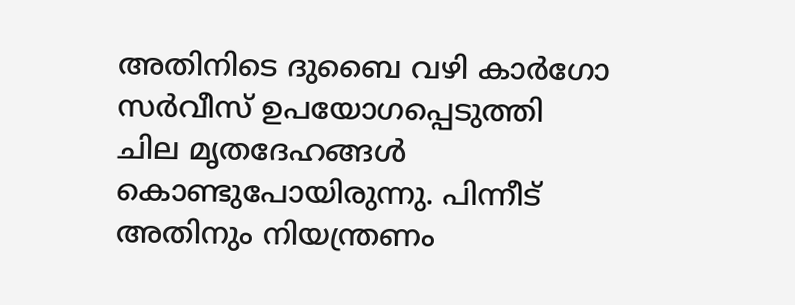അതിനിടെ ദുബൈ വഴി കാര്‍ഗോ സര്‍വീസ് ഉപയോഗപ്പെടുത്തി ചില മൃതദേഹങ്ങള്‍ കൊണ്ടുപോയിരുന്നു. പിന്നീട് അതിനും നിയന്ത്രണം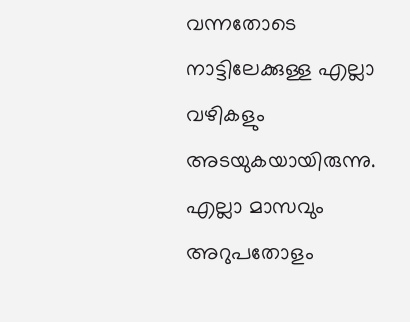വന്നതോടെ നാട്ടിലേക്കുള്ള എല്ലാ വഴികളും അടയുകയായിരുന്നു. എല്ലാ മാസവും അറുപതോളം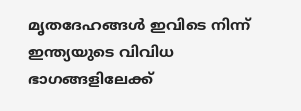മൃതദേഹങ്ങള്‍ ഇവിടെ നിന്ന് ഇന്ത്യയുടെ വിവിധ ഭാഗങ്ങളിലേക്ക്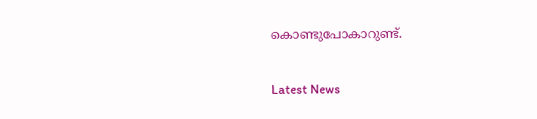കൊണ്ടുപോകാറുണ്ട്.

Latest News